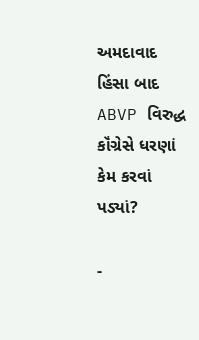અમદાવાદ હિંસા બાદ ABVP વિરુદ્ધ કૉંગ્રેસે ધરણાં કેમ કરવાં પડ્યાં?

-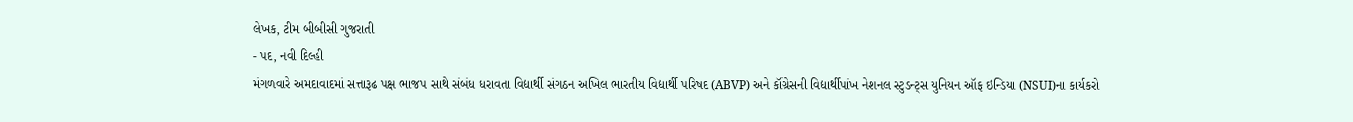લેખક, ટીમ બીબીસી ગુજરાતી
- પદ, નવી દિલ્હી
મંગળવારે અમદાવાદમાં સત્તારૂઢ પક્ષ ભાજપ સાથે સંબંધ ધરાવતા વિદ્યાર્થી સંગઠન અખિલ ભારતીય વિદ્યાર્થી પરિષદ (ABVP) અને કૉંગ્રેસની વિદ્યાર્થીપાંખ નેશનલ સ્ટુડન્ટ્સ યુનિયન ઑફ ઇન્ડિયા (NSUI)ના કાર્યકરો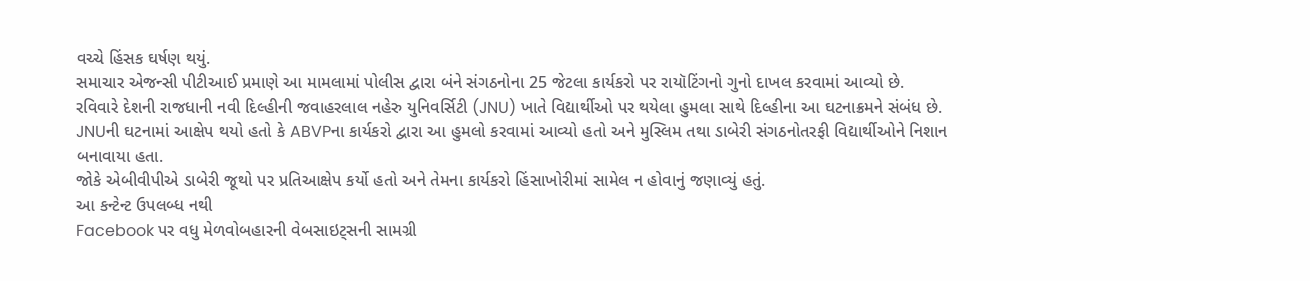વચ્ચે હિંસક ઘર્ષણ થયું.
સમાચાર એજન્સી પીટીઆઈ પ્રમાણે આ મામલામાં પોલીસ દ્વારા બંને સંગઠનોના 25 જેટલા કાર્યકરો પર રાયૉટિંગનો ગુનો દાખલ કરવામાં આવ્યો છે.
રવિવારે દેશની રાજધાની નવી દિલ્હીની જવાહરલાલ નહેરુ યુનિવર્સિટી (JNU) ખાતે વિદ્યાર્થીઓ પર થયેલા હુમલા સાથે દિલ્હીના આ ઘટનાક્રમને સંબંધ છે.
JNUની ઘટનામાં આક્ષેપ થયો હતો કે ABVPના કાર્યકરો દ્વારા આ હુમલો કરવામાં આવ્યો હતો અને મુસ્લિમ તથા ડાબેરી સંગઠનોતરફી વિદ્યાર્થીઓને નિશાન બનાવાયા હતા.
જોકે એબીવીપીએ ડાબેરી જૂથો પર પ્રતિઆક્ષેપ કર્યો હતો અને તેમના કાર્યકરો હિંસાખોરીમાં સામેલ ન હોવાનું જણાવ્યું હતું.
આ કન્ટેન્ટ ઉપલબ્ધ નથી
Facebook પર વધુ મેળવોબહારની વેબસાઇટ્સની સામગ્રી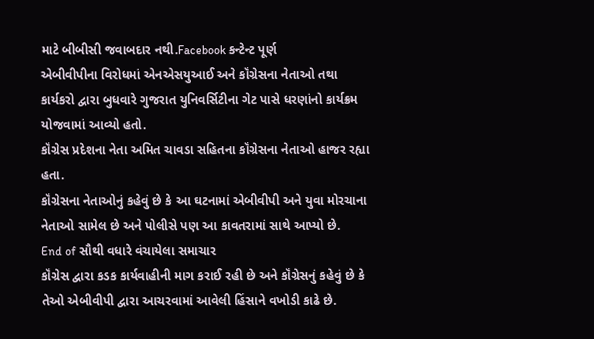માટે બીબીસી જવાબદાર નથી.Facebook કન્ટેન્ટ પૂર્ણ
એબીવીપીના વિરોધમાં એનએસયુઆઈ અને કૉંગ્રેસના નેતાઓ તથા કાર્યકરો દ્વારા બુધવારે ગુજરાત યુનિવર્સિટીના ગેટ પાસે ધરણાંનો કાર્યક્રમ યોજવામાં આવ્યો હતો.
કૉંગ્રેસ પ્રદેશના નેતા અમિત ચાવડા સહિતના કૉંગ્રેસના નેતાઓ હાજર રહ્યા હતા.
કૉંગ્રેસના નેતાઓનું કહેવું છે કે આ ઘટનામાં એબીવીપી અને યુવા મોરચાના નેતાઓ સામેલ છે અને પોલીસે પણ આ કાવતરામાં સાથે આપ્યો છે.
End of સૌથી વધારે વંચાયેલા સમાચાર
કૉંગ્રેસ દ્વારા કડક કાર્યવાહીની માગ કરાઈ રહી છે અને કૉંગ્રેસનું કહેવું છે કે તેઓ એબીવીપી દ્વારા આચરવામાં આવેલી હિંસાને વખોડી કાઢે છે.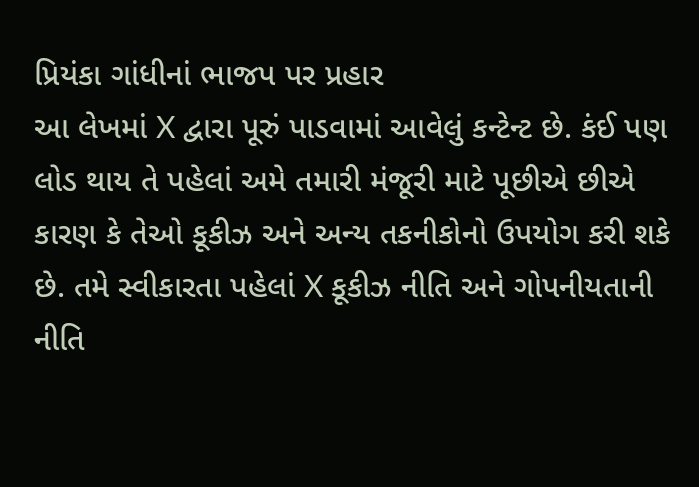પ્રિયંકા ગાંધીનાં ભાજપ પર પ્રહાર
આ લેખમાં X દ્વારા પૂરું પાડવામાં આવેલું કન્ટેન્ટ છે. કંઈ પણ લોડ થાય તે પહેલાં અમે તમારી મંજૂરી માટે પૂછીએ છીએ કારણ કે તેઓ કૂકીઝ અને અન્ય તકનીકોનો ઉપયોગ કરી શકે છે. તમે સ્વીકારતા પહેલાં X કૂકીઝ નીતિ અને ગોપનીયતાની નીતિ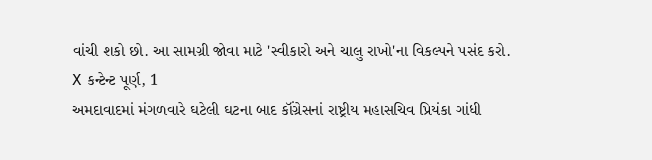વાંચી શકો છો. આ સામગ્રી જોવા માટે 'સ્વીકારો અને ચાલુ રાખો'ના વિકલ્પને પસંદ કરો.
X કન્ટેન્ટ પૂર્ણ, 1
અમદાવાદમાં મંગળવારે ઘટેલી ઘટના બાદ કૉંગ્રેસનાં રાષ્ટ્રીય મહાસચિવ પ્રિયંકા ગાંધી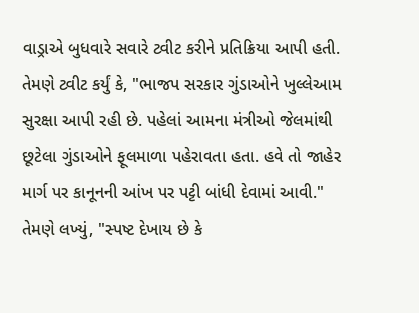વાડ્રાએ બુધવારે સવારે ટ્વીટ કરીને પ્રતિક્રિયા આપી હતી.
તેમણે ટ્વીટ કર્યું કે, "ભાજપ સરકાર ગુંડાઓને ખુલ્લેઆમ સુરક્ષા આપી રહી છે. પહેલાં આમના મંત્રીઓ જેલમાંથી છૂટેલા ગુંડાઓને ફૂલમાળા પહેરાવતા હતા. હવે તો જાહેર માર્ગ પર કાનૂનની આંખ પર પટ્ટી બાંધી દેવામાં આવી."
તેમણે લખ્યું, "સ્પષ્ટ દેખાય છે કે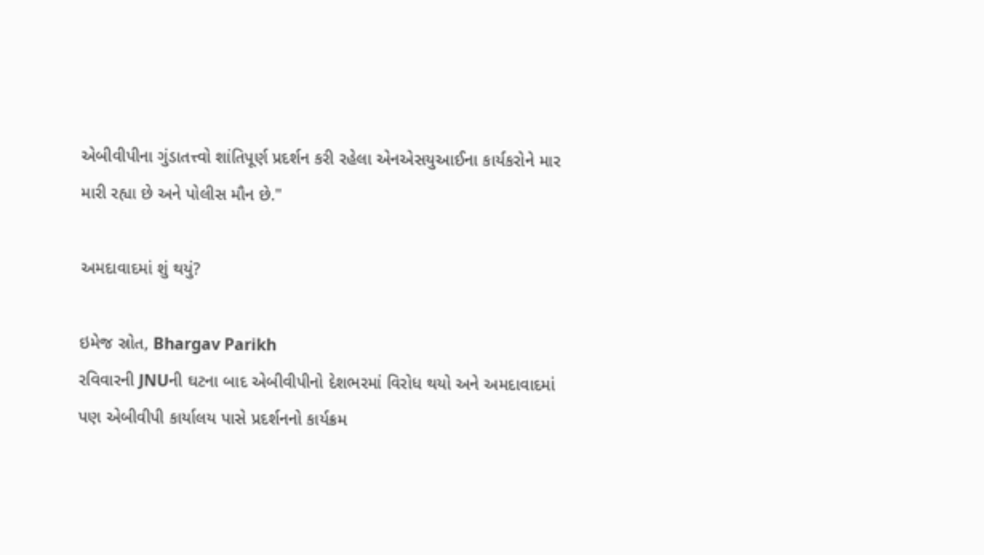એબીવીપીના ગુંડાતત્ત્વો શાંતિપૂર્ણ પ્રદર્શન કરી રહેલા એનએસયુઆઈના કાર્યકરોને માર મારી રહ્યા છે અને પોલીસ મૌન છે."

અમદાવાદમાં શું થયું?

ઇમેજ સ્રોત, Bhargav Parikh
રવિવારની JNUની ઘટના બાદ એબીવીપીનો દેશભરમાં વિરોધ થયો અને અમદાવાદમાં પણ એબીવીપી કાર્યાલય પાસે પ્રદર્શનનો કાર્યક્રમ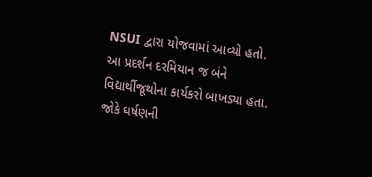NSUI દ્વારા યોજવામાં આવ્યો હતો.
આ પ્રદર્શન દરમિયાન જ બંને વિદ્યાર્થીજૂથોના કાર્યકરો બાખડ્યા હતા.
જોકે ઘર્ષણની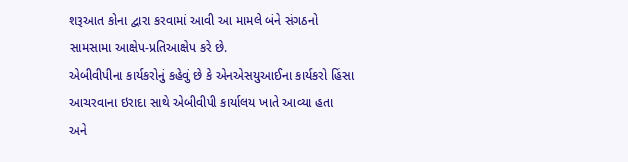શરૂઆત કોના દ્વારા કરવામાં આવી આ મામલે બંને સંગઠનો સામસામા આક્ષેપ-પ્રતિઆક્ષેપ કરે છે.
એબીવીપીના કાર્યકરોનું કહેવું છે કે એનએસયુઆઈના કાર્યકરો હિંસા આચરવાના ઇરાદા સાથે એબીવીપી કાર્યાલય ખાતે આવ્યા હતા અને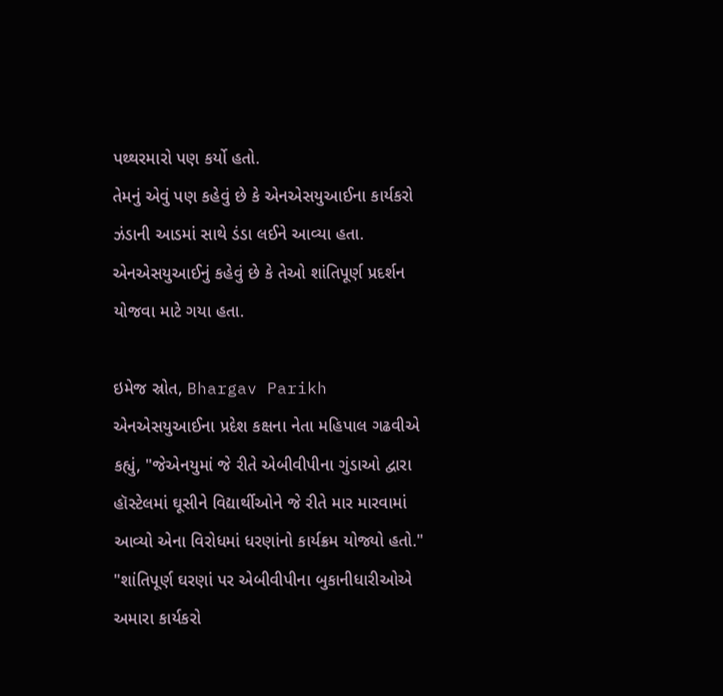પથ્થરમારો પણ કર્યો હતો.
તેમનું એવું પણ કહેવું છે કે એનએસયુઆઈના કાર્યકરો ઝંડાની આડમાં સાથે ડંડા લઈને આવ્યા હતા.
એનએસયુઆઈનું કહેવું છે કે તેઓ શાંતિપૂર્ણ પ્રદર્શન યોજવા માટે ગયા હતા.

ઇમેજ સ્રોત, Bhargav Parikh
એનએસયુઆઈના પ્રદેશ કક્ષના નેતા મહિપાલ ગઢવીએ કહ્યું, "જેએનયુમાં જે રીતે એબીવીપીના ગુંડાઓ દ્વારા હૉસ્ટેલમાં ઘૂસીને વિદ્યાર્થીઓને જે રીતે માર મારવામાં આવ્યો એના વિરોધમાં ધરણાંનો કાર્યક્રમ યોજ્યો હતો."
"શાંતિપૂર્ણ ઘરણાં પર એબીવીપીના બુકાનીધારીઓએ અમારા કાર્યકરો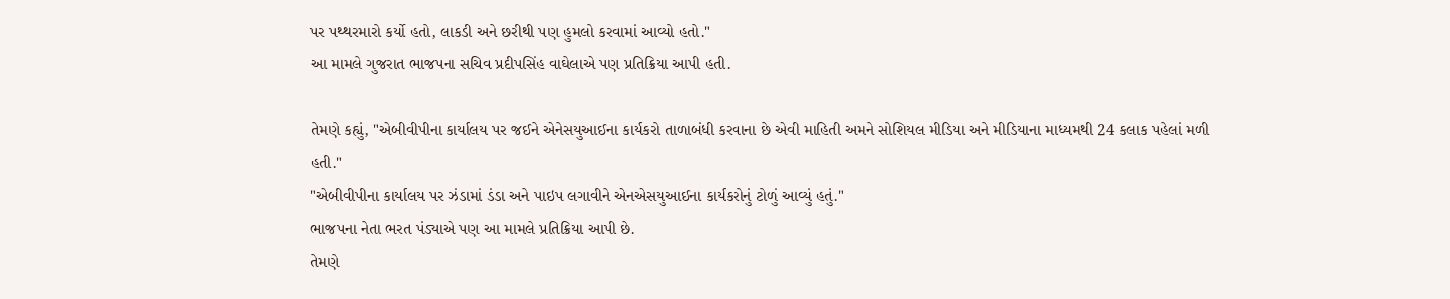પર પથ્થરમારો કર્યો હતો, લાકડી અને છરીથી પણ હુમલો કરવામાં આવ્યો હતો."
આ મામલે ગુજરાત ભાજપના સચિવ પ્રદીપસિંહ વાઘેલાએ પણ પ્રતિક્રિયા આપી હતી.

તેમણે કહ્યું, "એબીવીપીના કાર્યાલય પર જઈને એનેસયુઆઈના કાર્યકરો તાળાબંધી કરવાના છે એવી માહિતી અમને સોશિયલ મીડિયા અને મીડિયાના માધ્યમથી 24 કલાક પહેલાં મળી હતી."
"એબીવીપીના કાર્યાલય પર ઝંડામાં ડંડા અને પાઇપ લગાવીને એનએસયુઆઈના કાર્યકરોનું ટોળું આવ્યું હતું."
ભાજપના નેતા ભરત પંડ્યાએ પણ આ મામલે પ્રતિક્રિયા આપી છે.
તેમણે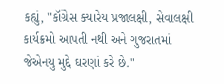કહ્યું, "કૉંગ્રેસ ક્યારેય પ્રજાલક્ષી, સેવાલક્ષી કાર્યક્રમો આપતી નથી અને ગુજરાતમાં જેએનયુ મુદ્દે ઘરણાં કરે છે."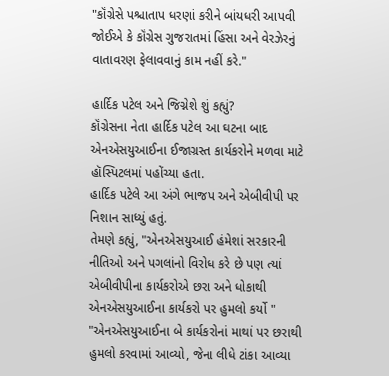"કૉંગ્રેસે પશ્ચાતાપ ધરણાં કરીને બાંયધરી આપવી જોઈએ કે કૉંગ્રેસ ગુજરાતમાં હિંસા અને વેરઝેરનું વાતાવરણ ફેલાવવાનું કામ નહીં કરે."

હાર્દિક પટેલ અને જિગ્નેશે શું કહ્યું?
કૉંગ્રેસના નેતા હાર્દિક પટેલ આ ઘટના બાદ એનએસયુઆઈના ઈજાગ્રસ્ત કાર્યકરોને મળવા માટે હૉસ્પિટલમાં પહોંચ્યા હતા.
હાર્દિક પટેલે આ અંગે ભાજપ અને એબીવીપી પર નિશાન સાધ્યું હતું.
તેમણે કહ્યું, "એનએસયુઆઈ હંમેશાં સરકારની નીતિઓ અને પગલાંનો વિરોધ કરે છે પણ ત્યાં એબીવીપીના કાર્યકરોએ છરા અને ધોકાથી એનએસયુઆઈના કાર્યકરો પર હુમલો કર્યો "
"એનએસયુઆઈના બે કાર્યકરોનાં માથાં પર છરાથી હુમલો કરવામાં આવ્યો, જેના લીધે ટાંકા આવ્યા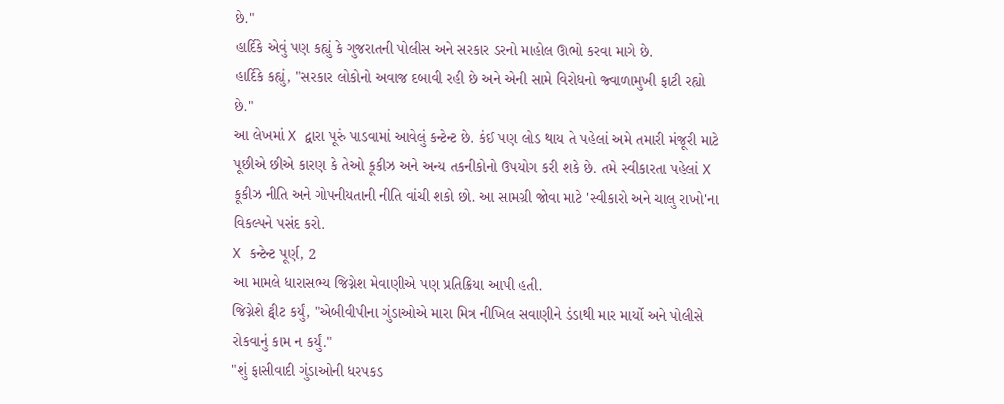છે."
હાર્દિકે એવું પણ કહ્યું કે ગુજરાતની પોલીસ અને સરકાર ડરનો માહોલ ઊભો કરવા માગે છે.
હાર્દિકે કહ્યું, "સરકાર લોકોનો અવાજ દબાવી રહી છે અને એની સામે વિરોધનો જ્વાળામુખી ફાટી રહ્યો છે."
આ લેખમાં X દ્વારા પૂરું પાડવામાં આવેલું કન્ટેન્ટ છે. કંઈ પણ લોડ થાય તે પહેલાં અમે તમારી મંજૂરી માટે પૂછીએ છીએ કારણ કે તેઓ કૂકીઝ અને અન્ય તકનીકોનો ઉપયોગ કરી શકે છે. તમે સ્વીકારતા પહેલાં X કૂકીઝ નીતિ અને ગોપનીયતાની નીતિ વાંચી શકો છો. આ સામગ્રી જોવા માટે 'સ્વીકારો અને ચાલુ રાખો'ના વિકલ્પને પસંદ કરો.
X કન્ટેન્ટ પૂર્ણ, 2
આ મામલે ધારાસભ્ય જિગ્નેશ મેવાણીએ પણ પ્રતિક્રિયા આપી હતી.
જિગ્નેશે ટ્વીટ કર્યું, "એબીવીપીના ગુંડાઓએ મારા મિત્ર નીખિલ સવાણીને ડંડાથી માર માર્યો અને પોલીસે રોકવાનું કામ ન કર્યું."
"શું ફાસીવાદી ગુંડાઓની ધરપકડ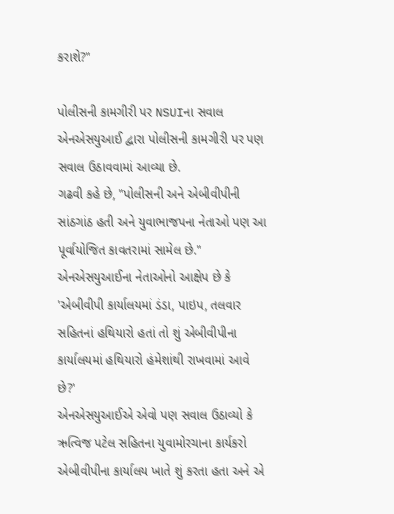કરાશે?"

પોલીસની કામગીરી પર NSUIના સવાલ
એનએસયુઆઈ દ્વારા પોલીસની કામગીરી પર પણ સવાલ ઉઠાવવામાં આવ્યા છે.
ગઢવી કહે છે, "પોલીસની અને એબીવીપીની સાંઠગાંઠ હતી અને યુવાભાજપના નેતાઓ પણ આ પૂર્વાયોજિત કાવતરામાં સામેલ છે."
એનએસયુઆઈના નેતાઓનો આક્ષેપ છે કે 'એબીવીપી કાર્યાલયમાં ડંડા, પાઇપ, તલવાર સહિતનાં હથિયારો હતાં તો શું એબીવીપીના કાર્યાલયમાં હથિયારો હંમેશાંથી રાખવામાં આવે છે?'
એનએસયુઆઈએ એવો પણ સવાલ ઉઠાવ્યો કે ઋત્વિજ પટેલ સહિતના યુવામોરચાના કાર્યકરો એબીવીપીના કાર્યાલય ખાતે શું કરતા હતા અને એ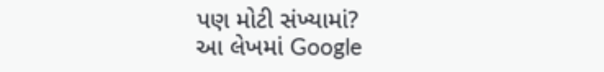પણ મોટી સંખ્યામાં?
આ લેખમાં Google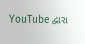YouTube દ્વારા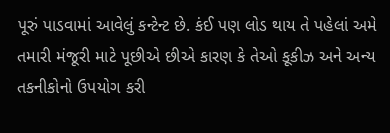પૂરું પાડવામાં આવેલું કન્ટેન્ટ છે. કંઈ પણ લોડ થાય તે પહેલાં અમે તમારી મંજૂરી માટે પૂછીએ છીએ કારણ કે તેઓ કૂકીઝ અને અન્ય તકનીકોનો ઉપયોગ કરી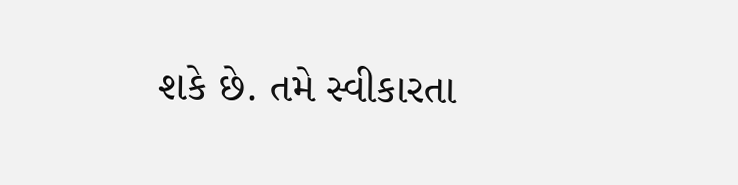શકે છે. તમે સ્વીકારતા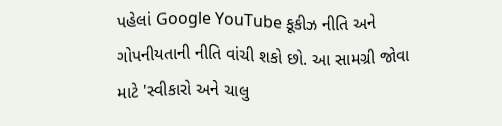પહેલાં Google YouTube કૂકીઝ નીતિ અને ગોપનીયતાની નીતિ વાંચી શકો છો. આ સામગ્રી જોવા માટે 'સ્વીકારો અને ચાલુ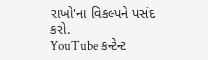રાખો'ના વિકલ્પને પસંદ કરો.
YouTube કન્ટેન્ટ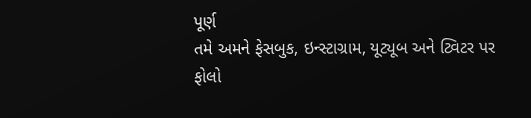પૂર્ણ
તમે અમને ફેસબુક, ઇન્સ્ટાગ્રામ, યૂટ્યૂબ અને ટ્વિટર પર ફોલો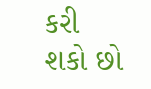કરી શકો છો